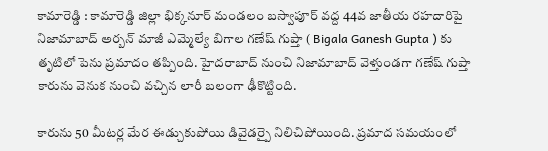కామారెడ్డి : కామారెడ్డి జిల్లా భిక్కనూర్ మండలం బస్వాపూర్ వద్ద 44వ జాతీయ రహదారిపై నిజామాబాద్ అర్బన్ మాజీ ఎమ్మెల్యే బిగాల గణేష్ గుప్తా ( Bigala Ganesh Gupta ) కు తృటిలో పెను ప్రమాదం తప్పింది. హైదరాబాద్ నుంచి నిజామాబాద్ వెళ్తుండగా గణేష్ గుప్తా కారును వెనుక నుంచి వచ్చిన లారీ బలంగా ఢీకొట్టింది.

కారును 50 మీటర్ల మేర ఈడ్చుకుపోయి డివైడర్పై నిలిచిపోయింది. ప్రమాద సమయంలో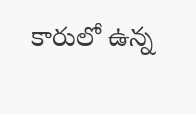కారులో ఉన్న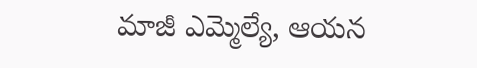మాజీ ఎమ్మెల్యే, ఆయన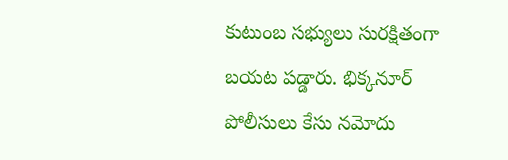కుటుంబ సభ్యులు సురక్షితంగా బయట పడ్డారు. భిక్కనూర్ పోలీసులు కేసు నమోదు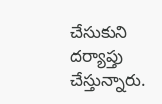చేసుకుని దర్యాప్తు చేస్తున్నారు.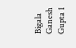Bigala Ganesh Gupta 1